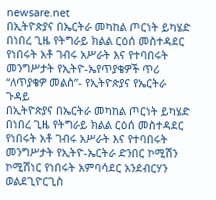newsare.net
በኢትዮጵያና በኤርትራ መካከል ጦርነት ይካሄድ በነበረ ጊዜ የትግራይ ክልል ርዕሰ መስተዳደር የነበሩት አቶ ገብሩ አሥራት እና የተባበሩት መንግሥታት የኢትዮ-ኤየጥያቄዎች ጥሪ “ለጥያቄዎ መልስ”- የኢትዮጵያና የኤርትራ ጉዳይ
በኢትዮጵያና በኤርትራ መካከል ጦርነት ይካሄድ በነበረ ጊዜ የትግራይ ክልል ርዕሰ መስተዳደር የነበሩት አቶ ገብሩ አሥራት እና የተባበሩት መንግሥታት የኢትዮ-ኤርትራ ድንበር ኮሚሽን ኮሚሽነር የነበሩት አምባሳደር አንደብርሃን ወልደጊዮርጊስ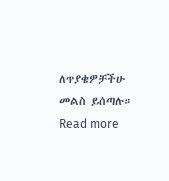ለጥያቄዎቻችሁ መልስ ይሰጣሉ። Read more